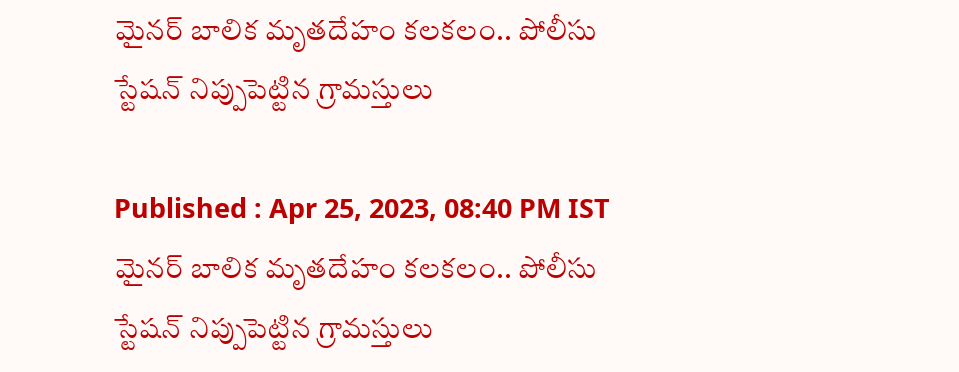మైన‌ర్ బాలిక మృత‌దేహం క‌ల‌క‌లం.. పోలీసు స్టేష‌న్ నిప్పుపెట్టిన గ్రామ‌స్తులు

Published : Apr 25, 2023, 08:40 PM IST
మైన‌ర్ బాలిక మృత‌దేహం క‌ల‌క‌లం.. పోలీసు స్టేష‌న్ నిప్పుపెట్టిన గ్రామ‌స్తులు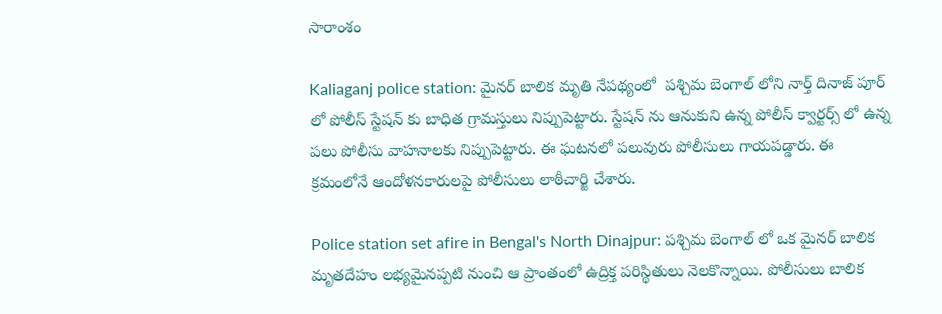సారాంశం

Kaliaganj police station: మైనర్ బాలిక మృతి నేప‌థ్యంలో  ప‌శ్చిమ బెంగాల్ లోని నార్త్ దినాజ్ పూర్ లో పోలీస్ స్టేషన్ కు బాధిత గ్రామ‌స్తులు నిప్పుపెట్టారు. స్టేషన్ ను ఆనుకుని ఉన్న పోలీస్ క్వార్టర్స్ లో ఉన్న పలు పోలీసు వాహనాలకు నిప్పుపెట్టారు. ఈ ఘ‌ట‌న‌లో ప‌లువురు పోలీసులు గాయపడ్డారు. ఈ క్రమంలోనే ఆందోళనకారులపై పోలీసులు లాఠీచార్జి చేశారు.

Police station set afire in Bengal's North Dinajpur: ప‌శ్చిమ బెంగాల్ లో ఒక మైన‌ర్ బాలిక మృత‌దేహం ల‌భ్య‌మైన‌ప్ప‌టి నుంచి ఆ ప్రాంతంలో ఉద్రిక్త ప‌రిస్థితులు నెల‌కొన్నాయి. పోలీసులు బాలిక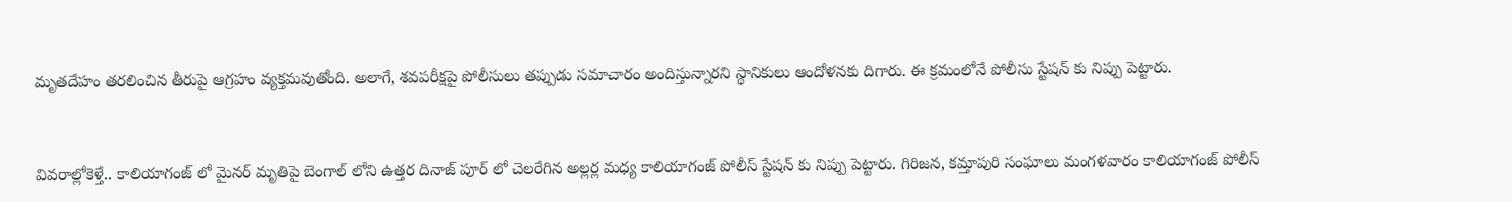మృత‌దేహం త‌ర‌లించిన తీరుపై ఆగ్ర‌హం వ్య‌క్త‌మ‌వుతోంది. అలాగే, శ‌వ‌ప‌రీక్ష‌పై పోలీసులు త‌ప్పుడు స‌మాచారం అందిస్తున్నార‌ని స్థానికులు ఆందోళ‌న‌కు దిగారు. ఈ క్ర‌మంలోనే పోలీసు స్టేష‌న్ కు నిప్పు పెట్టారు.


వివ‌రాల్లోకెళ్తే.. కాలియాగంజ్ లో మైనర్ మృతిపై బెంగాల్ లోని ఉత్తర దినాజ్ పూర్ లో చెలరేగిన అల్లర్ల మధ్య కాలియాగంజ్ పోలీస్ స్టేషన్ కు నిప్పు పెట్టారు. గిరిజన, కమ్తాపురి సంఘాలు మంగళవారం కాలియాగంజ్ పోలీస్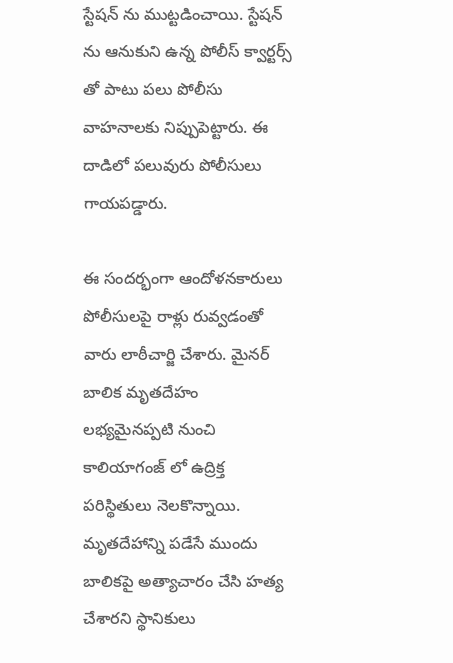స్టేషన్ ను ముట్టడించాయి. స్టేషన్ ను ఆనుకుని ఉన్న పోలీస్ క్వార్టర్స్ తో పాటు పలు పోలీసు వాహనాలకు నిప్పుపెట్టారు. ఈ దాడిలో పలువురు పోలీసులు గాయపడ్డారు.

ఈ సందర్భంగా ఆందోళనకారులు పోలీసులపై రాళ్లు రువ్వడంతో వారు లాఠీచార్జి చేశారు. మైనర్ బాలిక మృతదేహం లభ్యమైనప్పటి నుంచి కాలియాగంజ్ లో ఉద్రిక్త పరిస్థితులు నెలకొన్నాయి. మృతదేహాన్ని పడేసే ముందు బాలికపై అత్యాచారం చేసి హత్య చేశారని స్థానికులు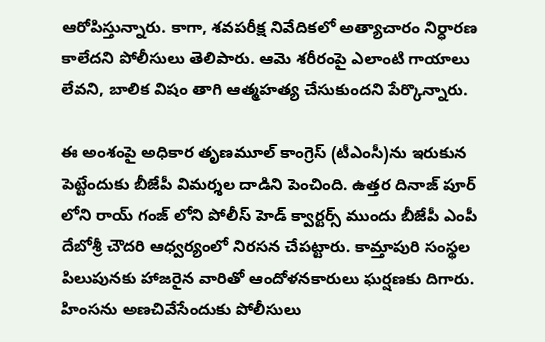ఆరోపిస్తున్నారు. కాగా, శవపరీక్ష నివేదికలో అత్యాచారం నిర్ధారణ కాలేదని పోలీసులు తెలిపారు. ఆమె శరీరంపై ఎలాంటి గాయాలు లేవని, బాలిక విషం తాగి ఆత్మహత్య చేసుకుందని పేర్కొన్నారు.

ఈ అంశంపై అధికార తృణమూల్ కాంగ్రెస్ (టీఎంసీ)ను ఇరుకున పెట్టేందుకు బీజేపీ విమ‌ర్శ‌ల దాడిని పెంచింది. ఉత్తర దినాజ్ పూర్ లోని రాయ్ గంజ్ లోని పోలీస్ హెడ్ క్వార్టర్స్ ముందు బీజేపీ ఎంపీ దేబోశ్రీ చౌదరి ఆధ్వర్యంలో నిరసన చేపట్టారు. కామ్తాపురి సంస్థల పిలుపునకు హాజరైన వారితో ఆందోళనకారులు ఘర్షణకు దిగారు. హింసను అణచివేసేందుకు పోలీసులు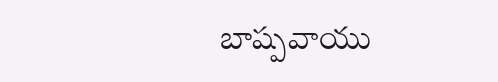బాష్పవాయు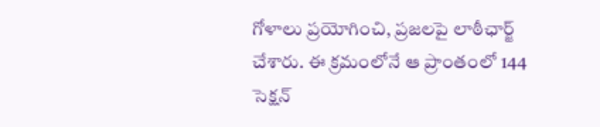గోళాలు ప్రయోగించి, ప్రజలపై లాఠీఛార్జ్ చేశారు. ఈ క్రమంలోనే ఆ ప్రాంతంలో 144 సెక్షన్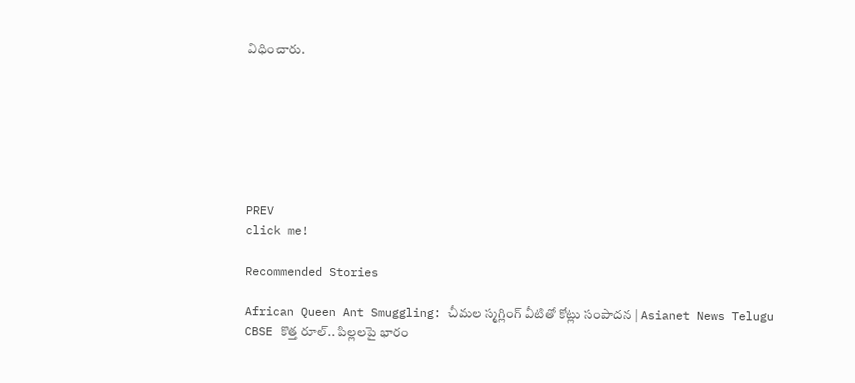విధించారు.







PREV
click me!

Recommended Stories

African Queen Ant Smuggling: చీమల స్మగ్లింగ్ వీటితో కోట్లు సంపాదన | Asianet News Telugu
CBSE కొత్త రూల్.. పిల్లలపై భారం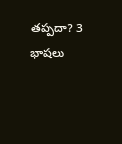తప్పదా? 3 భాషలు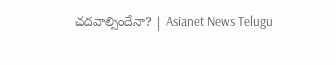చదవాల్సిందేనా? | Asianet News Telugu